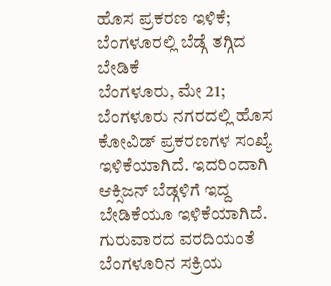ಹೊಸ ಪ್ರಕರಣ ಇಳಿಕೆ; ಬೆಂಗಳೂರಲ್ಲಿ ಬೆಡ್ಗೆ ತಗ್ಗಿದ ಬೇಡಿಕೆ
ಬೆಂಗಳೂರು, ಮೇ 21; ಬೆಂಗಳೂರು ನಗರದಲ್ಲಿ ಹೊಸ ಕೋವಿಡ್ ಪ್ರಕರಣಗಳ ಸಂಖ್ಯೆ ಇಳಿಕೆಯಾಗಿದೆ. ಇದರಿಂದಾಗಿ ಆಕ್ಸಿಜನ್ ಬೆಡ್ಗಳಿಗೆ ಇದ್ದ ಬೇಡಿಕೆಯೂ ಇಳಿಕೆಯಾಗಿದೆ. ಗುರುವಾರದ ವರದಿಯಂತೆ ಬೆಂಗಳೂರಿನ ಸಕ್ರಿಯ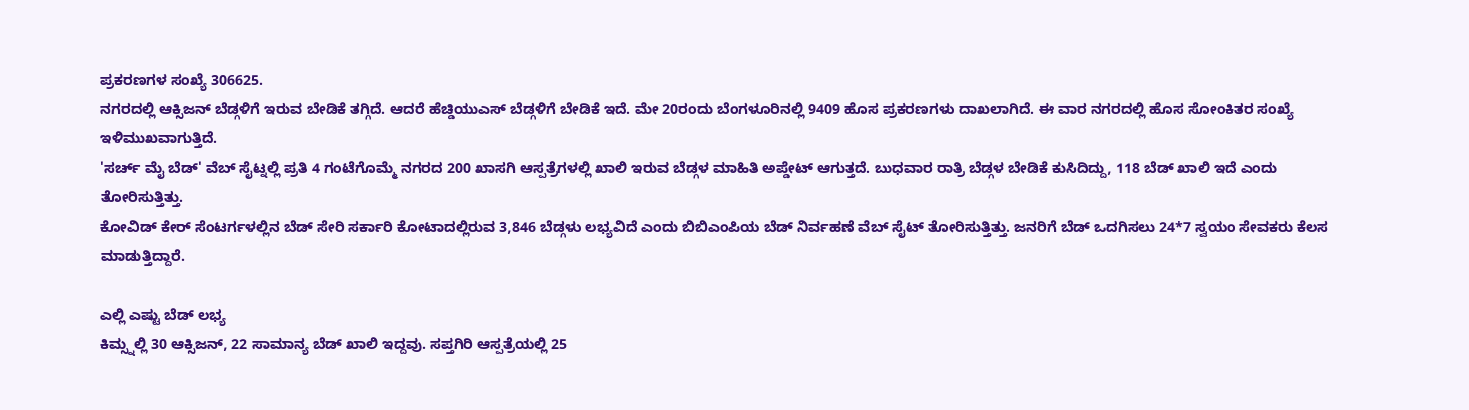ಪ್ರಕರಣಗಳ ಸಂಖ್ಯೆ 306625.
ನಗರದಲ್ಲಿ ಆಕ್ಸಿಜನ್ ಬೆಡ್ಗಳಿಗೆ ಇರುವ ಬೇಡಿಕೆ ತಗ್ಗಿದೆ. ಆದರೆ ಹೆಚ್ಡಿಯುಎಸ್ ಬೆಡ್ಗಳಿಗೆ ಬೇಡಿಕೆ ಇದೆ. ಮೇ 20ರಂದು ಬೆಂಗಳೂರಿನಲ್ಲಿ 9409 ಹೊಸ ಪ್ರಕರಣಗಳು ದಾಖಲಾಗಿದೆ. ಈ ವಾರ ನಗರದಲ್ಲಿ ಹೊಸ ಸೋಂಕಿತರ ಸಂಖ್ಯೆ ಇಳಿಮುಖವಾಗುತ್ತಿದೆ.
'ಸರ್ಚ್ ಮೈ ಬೆಡ್' ವೆಬ್ ಸೈಟ್ನಲ್ಲಿ ಪ್ರತಿ 4 ಗಂಟೆಗೊಮ್ಮೆ ನಗರದ 200 ಖಾಸಗಿ ಆಸ್ಪತ್ರೆಗಳಲ್ಲಿ ಖಾಲಿ ಇರುವ ಬೆಡ್ಗಳ ಮಾಹಿತಿ ಅಪ್ಡೇಟ್ ಆಗುತ್ತದೆ. ಬುಧವಾರ ರಾತ್ರಿ ಬೆಡ್ಗಳ ಬೇಡಿಕೆ ಕುಸಿದಿದ್ದು, 118 ಬೆಡ್ ಖಾಲಿ ಇದೆ ಎಂದು ತೋರಿಸುತ್ತಿತ್ತು.
ಕೋವಿಡ್ ಕೇರ್ ಸೆಂಟರ್ಗಳಲ್ಲಿನ ಬೆಡ್ ಸೇರಿ ಸರ್ಕಾರಿ ಕೋಟಾದಲ್ಲಿರುವ 3,846 ಬೆಡ್ಗಳು ಲಭ್ಯವಿದೆ ಎಂದು ಬಿಬಿಎಂಪಿಯ ಬೆಡ್ ನಿರ್ವಹಣೆ ವೆಬ್ ಸೈಟ್ ತೋರಿಸುತ್ತಿತ್ತು. ಜನರಿಗೆ ಬೆಡ್ ಒದಗಿಸಲು 24*7 ಸ್ವಯಂ ಸೇವಕರು ಕೆಲಸ ಮಾಡುತ್ತಿದ್ದಾರೆ.

ಎಲ್ಲಿ ಎಷ್ಟು ಬೆಡ್ ಲಭ್ಯ
ಕಿಮ್ಸ್ನಲ್ಲಿ 30 ಆಕ್ಸಿಜನ್, 22 ಸಾಮಾನ್ಯ ಬೆಡ್ ಖಾಲಿ ಇದ್ದವು. ಸಪ್ತಗಿರಿ ಆಸ್ಪತ್ರೆಯಲ್ಲಿ 25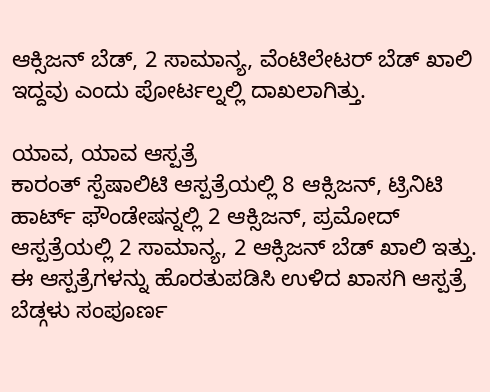ಆಕ್ಸಿಜನ್ ಬೆಡ್, 2 ಸಾಮಾನ್ಯ, ವೆಂಟಿಲೇಟರ್ ಬೆಡ್ ಖಾಲಿ ಇದ್ದವು ಎಂದು ಪೋರ್ಟಲ್ನಲ್ಲಿ ದಾಖಲಾಗಿತ್ತು.

ಯಾವ, ಯಾವ ಆಸ್ಪತ್ರೆ
ಕಾರಂತ್ ಸ್ಪೆಷಾಲಿಟಿ ಆಸ್ಪತ್ರೆಯಲ್ಲಿ 8 ಆಕ್ಸಿಜನ್, ಟ್ರಿನಿಟಿ ಹಾರ್ಟ್ ಫೌಂಡೇಷನ್ನಲ್ಲಿ 2 ಆಕ್ಸಿಜನ್, ಪ್ರಮೋದ್ ಆಸ್ಪತ್ರೆಯಲ್ಲಿ 2 ಸಾಮಾನ್ಯ, 2 ಆಕ್ಸಿಜನ್ ಬೆಡ್ ಖಾಲಿ ಇತ್ತು. ಈ ಆಸ್ಪತ್ರೆಗಳನ್ನು ಹೊರತುಪಡಿಸಿ ಉಳಿದ ಖಾಸಗಿ ಆಸ್ಪತ್ರೆ ಬೆಡ್ಗಳು ಸಂಪೂರ್ಣ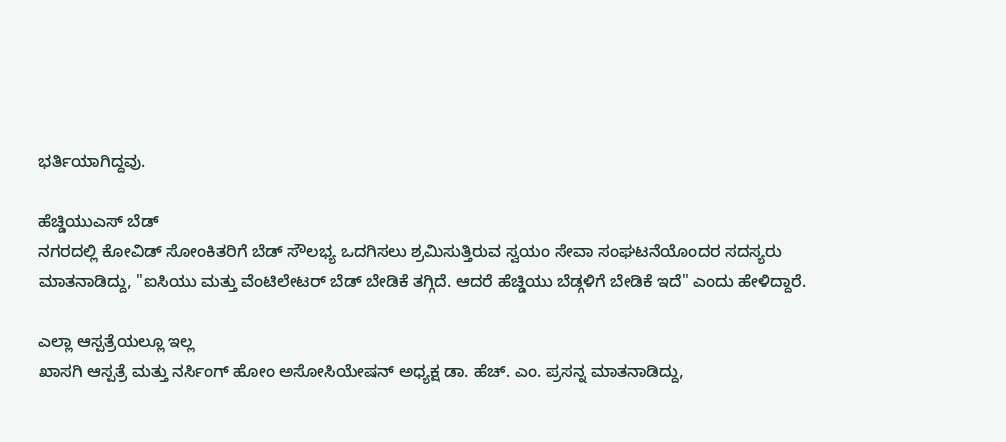ಭರ್ತಿಯಾಗಿದ್ದವು.

ಹೆಚ್ಡಿಯುಎಸ್ ಬೆಡ್
ನಗರದಲ್ಲಿ ಕೋವಿಡ್ ಸೋಂಕಿತರಿಗೆ ಬೆಡ್ ಸೌಲಭ್ಯ ಒದಗಿಸಲು ಶ್ರಮಿಸುತ್ತಿರುವ ಸ್ವಯಂ ಸೇವಾ ಸಂಘಟನೆಯೊಂದರ ಸದಸ್ಯರು ಮಾತನಾಡಿದ್ದು, "ಐಸಿಯು ಮತ್ತು ವೆಂಟಿಲೇಟರ್ ಬೆಡ್ ಬೇಡಿಕೆ ತಗ್ಗಿದೆ. ಆದರೆ ಹೆಚ್ಡಿಯು ಬೆಡ್ಗಳಿಗೆ ಬೇಡಿಕೆ ಇದೆ" ಎಂದು ಹೇಳಿದ್ದಾರೆ.

ಎಲ್ಲಾ ಆಸ್ಪತ್ರೆಯಲ್ಲೂ ಇಲ್ಲ
ಖಾಸಗಿ ಆಸ್ಪತ್ರೆ ಮತ್ತು ನರ್ಸಿಂಗ್ ಹೋಂ ಅಸೋಸಿಯೇಷನ್ ಅಧ್ಯಕ್ಷ ಡಾ. ಹೆಚ್. ಎಂ. ಪ್ರಸನ್ನ ಮಾತನಾಡಿದ್ದು,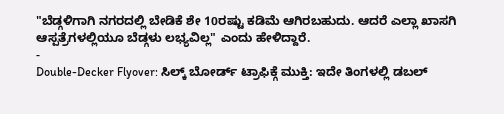"ಬೆಡ್ಗಳಿಗಾಗಿ ನಗರದಲ್ಲಿ ಬೇಡಿಕೆ ಶೇ 10ರಷ್ಟು ಕಡಿಮೆ ಆಗಿರಬಹುದು. ಆದರೆ ಎಲ್ಲಾ ಖಾಸಗಿ ಆಸ್ಪತ್ರೆಗಳಲ್ಲಿಯೂ ಬೆಡ್ಗಳು ಲಭ್ಯವಿಲ್ಲ" ಎಂದು ಹೇಳಿದ್ದಾರೆ.
-
Double-Decker Flyover: ಸಿಲ್ಕ್ ಬೋರ್ಡ್ ಟ್ರಾಫಿಕ್ಗೆ ಮುಕ್ತಿ: ಇದೇ ತಿಂಗಳಲ್ಲಿ ಡಬಲ್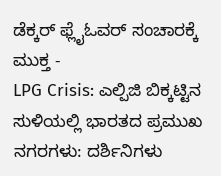ಡೆಕ್ಕರ್ ಫ್ಲೈಓವರ್ ಸಂಚಾರಕ್ಕೆ ಮುಕ್ತ -
LPG Crisis: ಎಲ್ಪಿಜಿ ಬಿಕ್ಕಟ್ಟಿನ ಸುಳಿಯಲ್ಲಿ ಭಾರತದ ಪ್ರಮುಖ ನಗರಗಳು: ದರ್ಶಿನಿಗಳು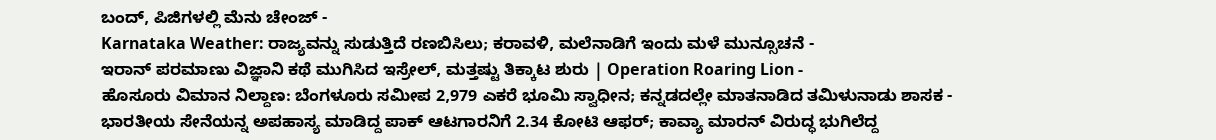ಬಂದ್, ಪಿಜಿಗಳಲ್ಲಿ ಮೆನು ಚೇಂಜ್ -
Karnataka Weather: ರಾಜ್ಯವನ್ನು ಸುಡುತ್ತಿದೆ ರಣಬಿಸಿಲು; ಕರಾವಳಿ, ಮಲೆನಾಡಿಗೆ ಇಂದು ಮಳೆ ಮುನ್ಸೂಚನೆ -
ಇರಾನ್ ಪರಮಾಣು ವಿಜ್ಞಾನಿ ಕಥೆ ಮುಗಿಸಿದ ಇಸ್ರೇಲ್, ಮತ್ತಷ್ಟು ತಿಕ್ಕಾಟ ಶುರು | Operation Roaring Lion -
ಹೊಸೂರು ವಿಮಾನ ನಿಲ್ದಾಣ: ಬೆಂಗಳೂರು ಸಮೀಪ 2,979 ಎಕರೆ ಭೂಮಿ ಸ್ವಾಧೀನ; ಕನ್ನಡದಲ್ಲೇ ಮಾತನಾಡಿದ ತಮಿಳುನಾಡು ಶಾಸಕ -
ಭಾರತೀಯ ಸೇನೆಯನ್ನ ಅಪಹಾಸ್ಯ ಮಾಡಿದ್ದ ಪಾಕ್ ಆಟಗಾರನಿಗೆ 2.34 ಕೋಟಿ ಆಫರ್; ಕಾವ್ಯಾ ಮಾರನ್ ವಿರುದ್ಧ ಭುಗಿಲೆದ್ದ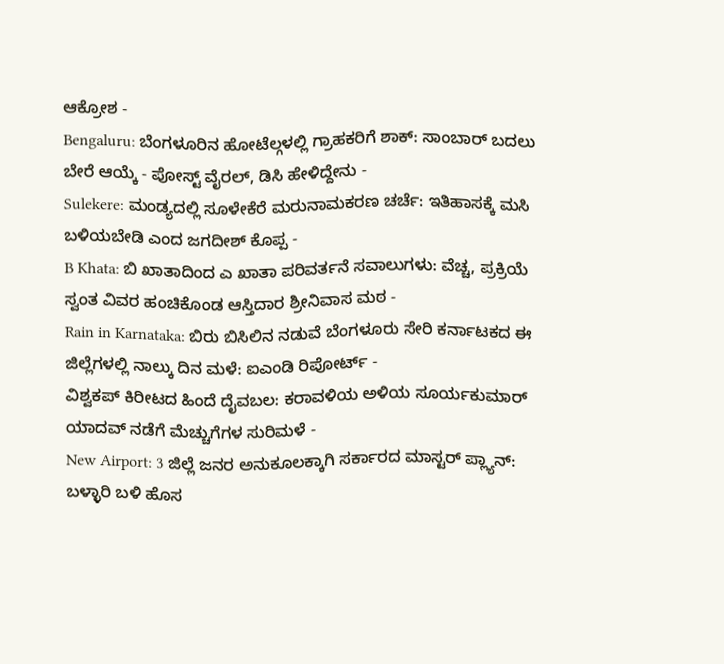ಆಕ್ರೋಶ -
Bengaluru: ಬೆಂಗಳೂರಿನ ಹೋಟೆಲ್ಗಳಲ್ಲಿ ಗ್ರಾಹಕರಿಗೆ ಶಾಕ್: ಸಾಂಬಾರ್ ಬದಲು ಬೇರೆ ಆಯ್ಕೆ - ಪೋಸ್ಟ್ ವೈರಲ್, ಡಿಸಿ ಹೇಳಿದ್ದೇನು -
Sulekere: ಮಂಡ್ಯದಲ್ಲಿ ಸೂಳೇಕೆರೆ ಮರುನಾಮಕರಣ ಚರ್ಚೆ: ಇತಿಹಾಸಕ್ಕೆ ಮಸಿ ಬಳಿಯಬೇಡಿ ಎಂದ ಜಗದೀಶ್ ಕೊಪ್ಪ -
B Khata: ಬಿ ಖಾತಾದಿಂದ ಎ ಖಾತಾ ಪರಿವರ್ತನೆ ಸವಾಲುಗಳು: ವೆಚ್ಚ, ಪ್ರಕ್ರಿಯೆ ಸ್ವಂತ ವಿವರ ಹಂಚಿಕೊಂಡ ಆಸ್ತಿದಾರ ಶ್ರೀನಿವಾಸ ಮಠ -
Rain in Karnataka: ಬಿರು ಬಿಸಿಲಿನ ನಡುವೆ ಬೆಂಗಳೂರು ಸೇರಿ ಕರ್ನಾಟಕದ ಈ ಜಿಲ್ಲೆಗಳಲ್ಲಿ ನಾಲ್ಕು ದಿನ ಮಳೆ: ಐಎಂಡಿ ರಿಪೋರ್ಟ್ -
ವಿಶ್ವಕಪ್ ಕಿರೀಟದ ಹಿಂದೆ ದೈವಬಲ: ಕರಾವಳಿಯ ಅಳಿಯ ಸೂರ್ಯಕುಮಾರ್ ಯಾದವ್ ನಡೆಗೆ ಮೆಚ್ಚುಗೆಗಳ ಸುರಿಮಳೆ -
New Airport: 3 ಜಿಲ್ಲೆ ಜನರ ಅನುಕೂಲಕ್ಕಾಗಿ ಸರ್ಕಾರದ ಮಾಸ್ಟರ್ ಪ್ಲ್ಯಾನ್: ಬಳ್ಳಾರಿ ಬಳಿ ಹೊಸ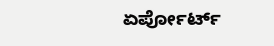ಏರ್ಪೋರ್ಟ್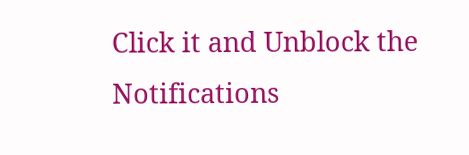Click it and Unblock the Notifications